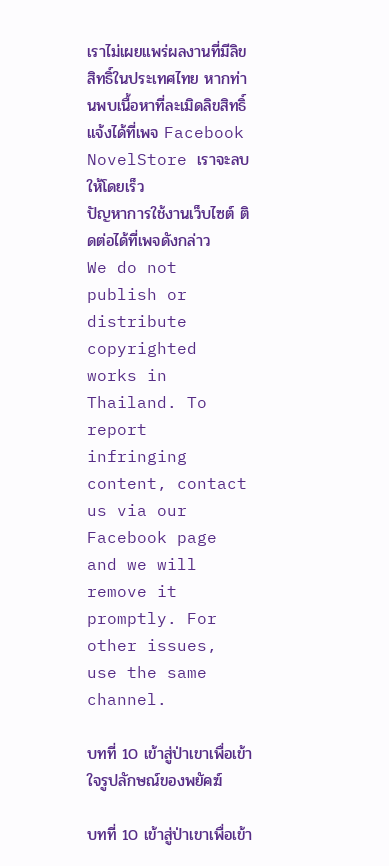เราไม่เผยแพร่ผลงานที่มีลิขสิทธิ์ในประเทศไทย หากท่านพบเนื้อหาที่ละเมิดลิขสิทธิ์ แจ้งได้ที่เพจ Facebook NovelStore เราจะลบให้โดยเร็ว
ปัญหาการใช้งานเว็บไซต์ ติดต่อได้ที่เพจดังกล่าว
We do not publish or distribute copyrighted works in Thailand. To report infringing content, contact us via our Facebook page and we will remove it promptly. For other issues, use the same channel.

บทที่ 10 เข้าสู่ป่าเขาเพื่อเข้าใจรูปลักษณ์ของพยัคฆ์

บทที่ 10 เข้าสู่ป่าเขาเพื่อเข้า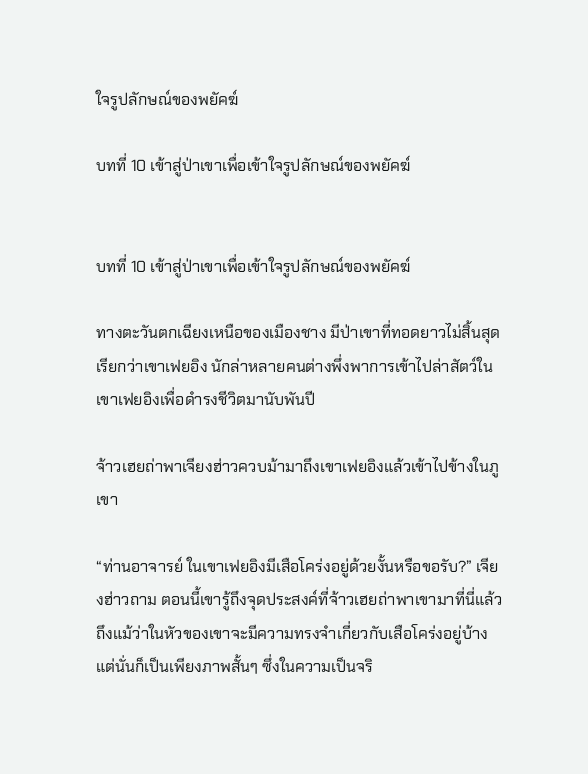ใจรูปลักษณ์ของพยัคฆ์

บทที่ 10 เข้าสู่ป่าเขาเพื่อเข้าใจรูปลักษณ์ของพยัคฆ์


บทที่ 10 เข้าสู่ป่าเขาเพื่อเข้าใจรูปลักษณ์ของพยัคฆ์

ทางตะวันตกเฉียงเหนือของเมืองชาง มีป่าเขาที่ทอดยาวไม่สิ้นสุดเรียกว่าเขาเฟยอิง นักล่าหลายคนต่างพึ่งพาการเข้าไปล่าสัตว์ในเขาเฟยอิงเพื่อดำรงชีวิตมานับพันปี

จ้าวเฮยถ่าพาเจียงฮ่าวควบม้ามาถึงเขาเฟยอิงแล้วเข้าไปข้างในภูเขา

“ท่านอาจารย์ ในเขาเฟยอิงมีเสือโคร่งอยู่ด้วยงั้นหรือขอรับ?” เจียงฮ่าวถาม ตอนนี้เขารู้ถึงจุดประสงค์ที่จ้าวเฮยถ่าพาเขามาที่นี่แล้ว ถึงแม้ว่าในหัวของเขาจะมีความทรงจำเกี่ยวกับเสือโคร่งอยู่บ้าง แต่นั่นก็เป็นเพียงภาพสั้นๆ ซึ่งในความเป็นจริ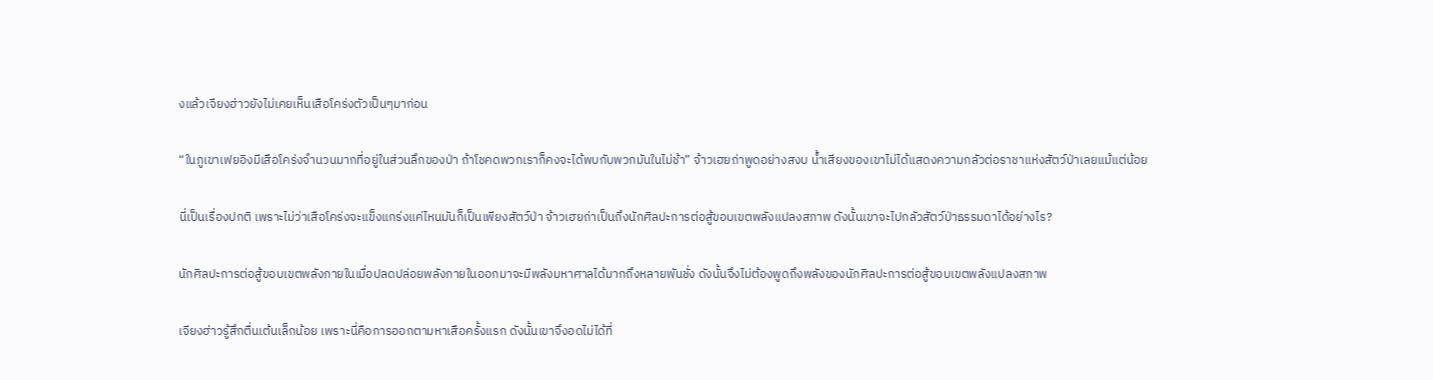งแล้วเจียงฮ่าวยังไม่เคยเห็นเสือโคร่งตัวเป็นๆมาก่อน

“ในภูเขาเฟยอิงมีเสือโคร่งจำนวนมากที่อยู่ในส่วนลึกของป่า ถ้าโชคดพวกเราก็คงจะได้พบกับพวกมันในไม่ช้า” จ้าวเฮยถ่าพูดอย่างสงบ น้ำเสียงของเขาไม่ได้แสดงความกลัวต่อราชาแห่งสัตว์ป่าเลยแม้แต่น้อย

นี่เป็นเรื่องปกติ เพราะไม่ว่าเสือโคร่งจะแข็งแกร่งแค่ไหนมันก็เป็นเพียงสัตว์ป่า จ้าวเฮยถ่าเป็นถึงนักศิลปะการต่อสู้ขอบเขตพลังแปลงสภาพ ดังนั้นเขาจะไปกลัวสัตว์ป่าธรรมดาได้อย่างไร?

นักศิลปะการต่อสู้ขอบเขตพลังภายในเมื่อปลดปล่อยพลังภายในออกมาจะมีพลังมหาศาลได้มากถึงหลายพันชั่ง ดังนั้นจึงไม่ต้องพูดถึงพลังของนักศิลปะการต่อสู้ขอบเขตพลังแปลงสภาพ

เจียงฮ่าวรู้สึกตื่นเต้นเล็กน้อย เพราะนี่คือการออกตามหาเสือครั้งแรก ดังนั้นเขาจึงอดไม่ได้ที่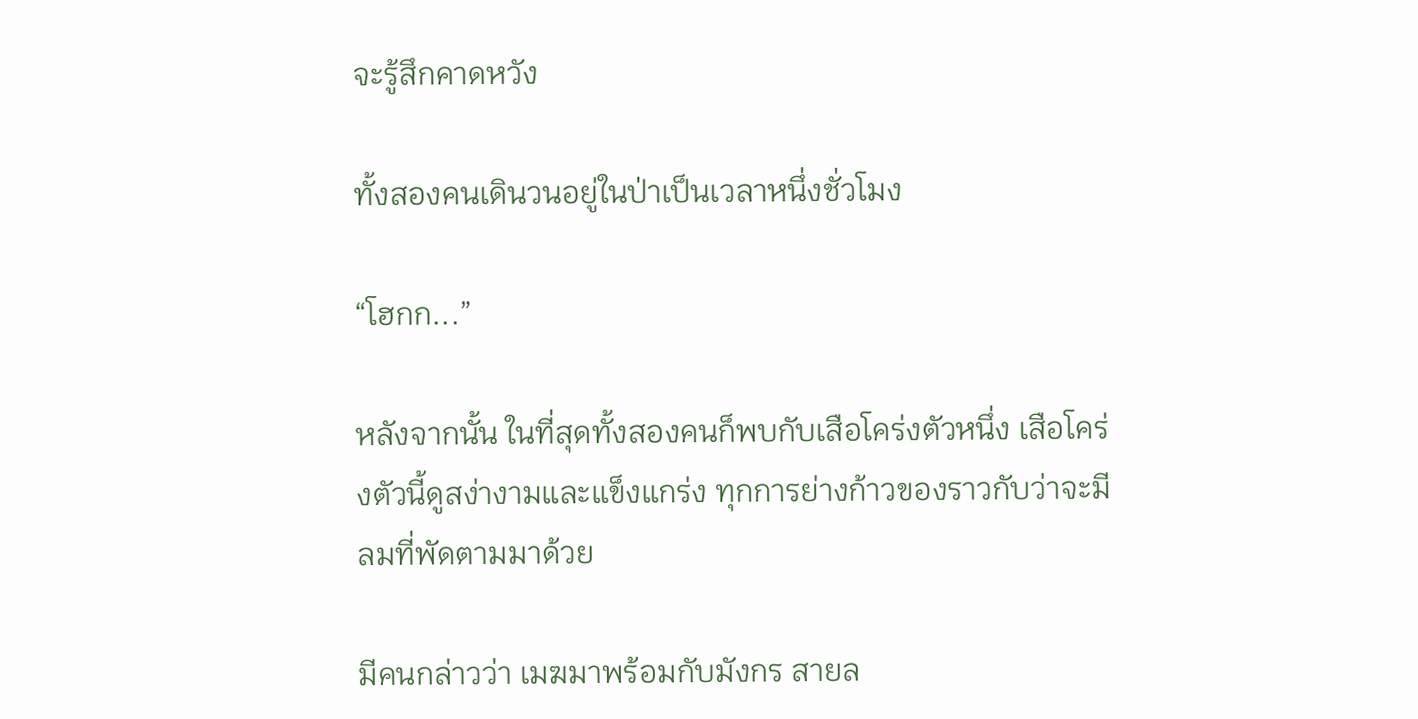จะรู้สึกคาดหวัง

ทั้งสองคนเดินวนอยู่ในป่าเป็นเวลาหนึ่งชั่วโมง

“โฮกก...”

หลังจากนั้น ในที่สุดทั้งสองคนก็พบกับเสือโคร่งตัวหนึ่ง เสือโคร่งตัวนี้ดูสง่างามและแข็งแกร่ง ทุกการย่างก้าวของราวกับว่าจะมีลมที่พัดตามมาด้วย

มีคนกล่าวว่า เมฆมาพร้อมกับมังกร สายล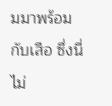มมาพร้อมกับเสือ ซึ่งนี่ไม่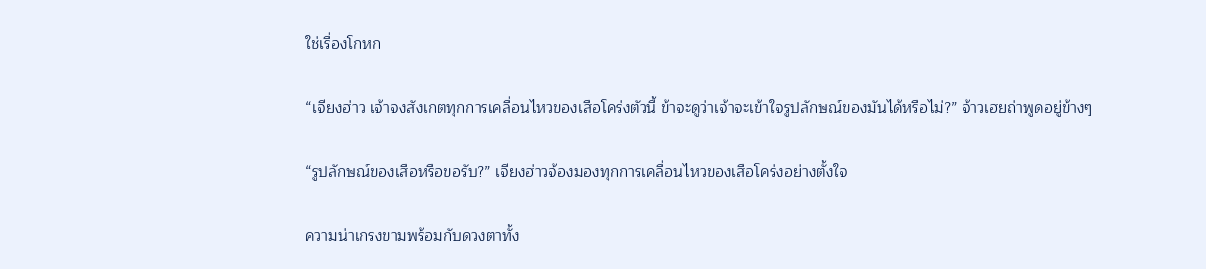ใช่เรื่องโกหก

“เจียงฮ่าว เจ้าจงสังเกตทุกการเคลื่อนไหวของเสือโคร่งตัวนี้ ข้าจะดูว่าเจ้าจะเข้าใจรูปลักษณ์ของมันได้หรือไม่?” จ้าวเฮยถ่าพูดอยู่ข้างๆ

“รูปลักษณ์ของเสือหรือขอรับ?” เจียงฮ่าวจ้องมองทุกการเคลื่อนไหวของเสือโคร่งอย่างตั้งใจ

ความน่าเกรงขามพร้อมกับดวงตาทั้ง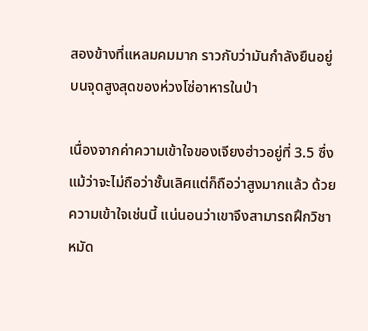สองข้างที่แหลมคมมาก ราวกับว่ามันกำลังยืนอยู่บนจุดสูงสุดของห่วงโซ่อาหารในป่า

เนื่องจากค่าความเข้าใจของเจียงฮ่าวอยู่ที่ 3.5 ซึ่งแม้ว่าจะไม่ถือว่าชั้นเลิศแต่ก็ถือว่าสูงมากแล้ว ด้วยความเข้าใจเช่นนี้ แน่นอนว่าเขาจึงสามารถฝึกวิชาหมัด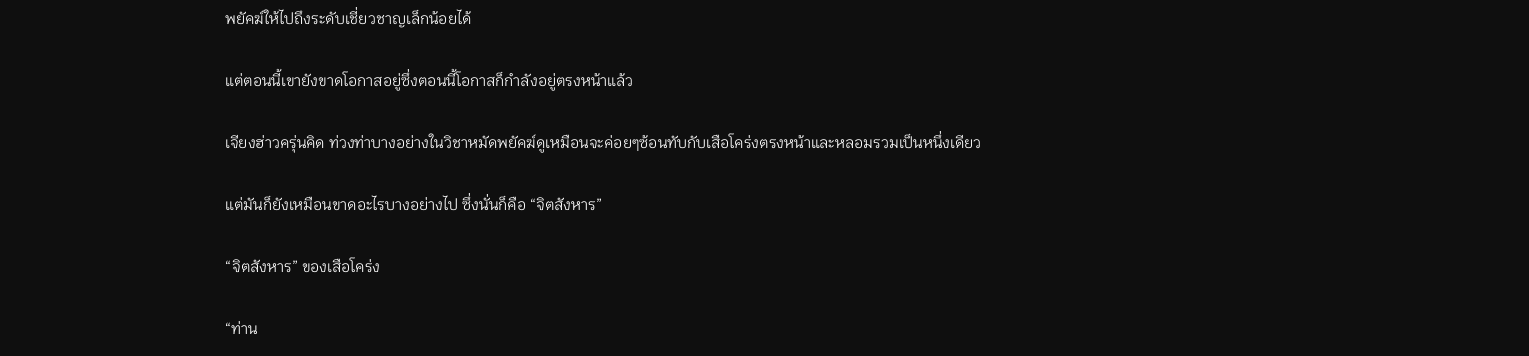พยัคฆ์ให้ไปถึงระดับเชี่ยวชาญเล็กน้อยได้

แต่ตอนนี้เขายังขาดโอกาสอยู่ซึ่งตอนนี้โอกาสก็กำลังอยู่ตรงหน้าแล้ว

เจียงฮ่าวครุ่นคิด ท่วงท่าบางอย่างในวิชาหมัดพยัคฆ์ดูเหมือนจะค่อยๆซ้อนทับกับเสือโคร่งตรงหน้าและหลอมรวมเป็นหนึ่งเดียว

แต่มันก็ยังเหมือนขาดอะไรบางอย่างไป ซึ่งนั่นก็คือ “จิตสังหาร”

“จิตสังหาร” ของเสือโคร่ง

“ท่าน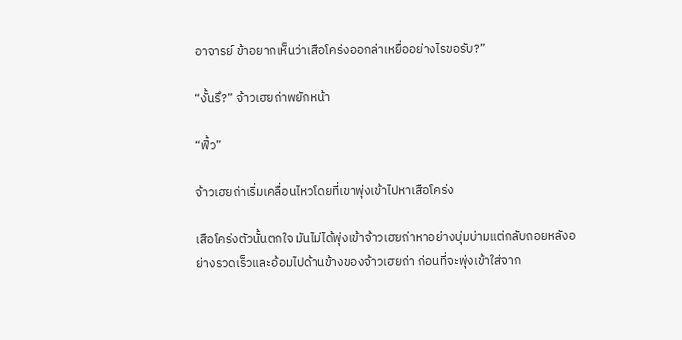อาจารย์ ข้าอยากเห็นว่าเสือโคร่งออกล่าเหยื่ออย่างไรขอรับ?”

“งั้นรึ?” จ้าวเฮยถ่าพยักหน้า

“ฟิ้ว”

จ้าวเฮยถ่าเริ่มเคลื่อนไหวโดยที่เขาพุ่งเข้าไปหาเสือโคร่ง

เสือโคร่งตัวนั้นตกใจ มันไม่ได้พุ่งเข้าจ้าวเฮยถ่าหาอย่างบุ่มบ่ามแต่กลับถอยหลังอย่างรวดเร็วและอ้อมไปด้านข้างของจ้าวเฮยถ่า ก่อนที่จะพุ่งเข้าใส่จาก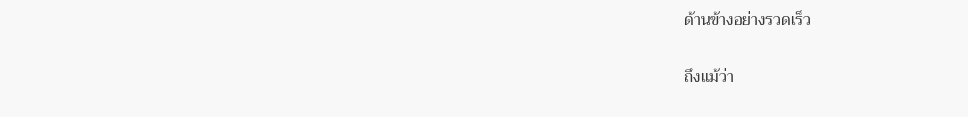ด้านข้างอย่างรวดเร็ว

ถึงแม้ว่า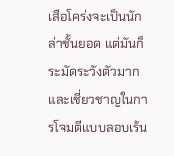เสือโคร่งจะเป็นนักล่าชั้นยอด แต่มันก็ระมัดระวังตัวมากและเชี่ยวชาญในการโจมตีแบบลอบเร้น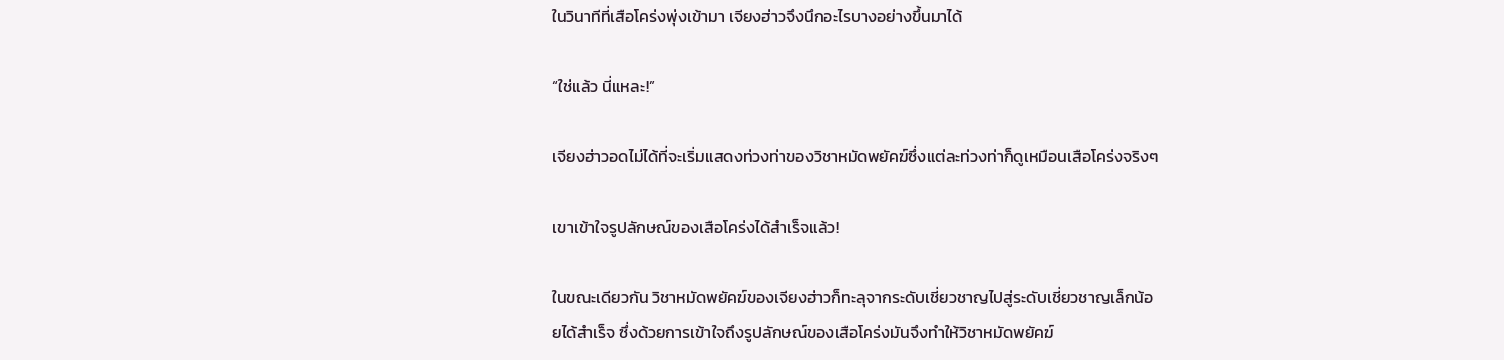ในวินาทีที่เสือโคร่งพุ่งเข้ามา เจียงฮ่าวจึงนึกอะไรบางอย่างขึ้นมาได้

“ใช่แล้ว นี่แหละ!”

เจียงฮ่าวอดไม่ได้ที่จะเริ่มแสดงท่วงท่าของวิชาหมัดพยัคฆ์ซึ่งแต่ละท่วงท่าก็ดูเหมือนเสือโคร่งจริงๆ

เขาเข้าใจรูปลักษณ์ของเสือโคร่งได้สำเร็จแล้ว!

ในขณะเดียวกัน วิชาหมัดพยัคฆ์ของเจียงฮ่าวก็ทะลุจากระดับเชี่ยวชาญไปสู่ระดับเชี่ยวชาญเล็กน้อยได้สำเร็จ ซึ่งด้วยการเข้าใจถึงรูปลักษณ์ของเสือโคร่งมันจึงทำให้วิชาหมัดพยัคฆ์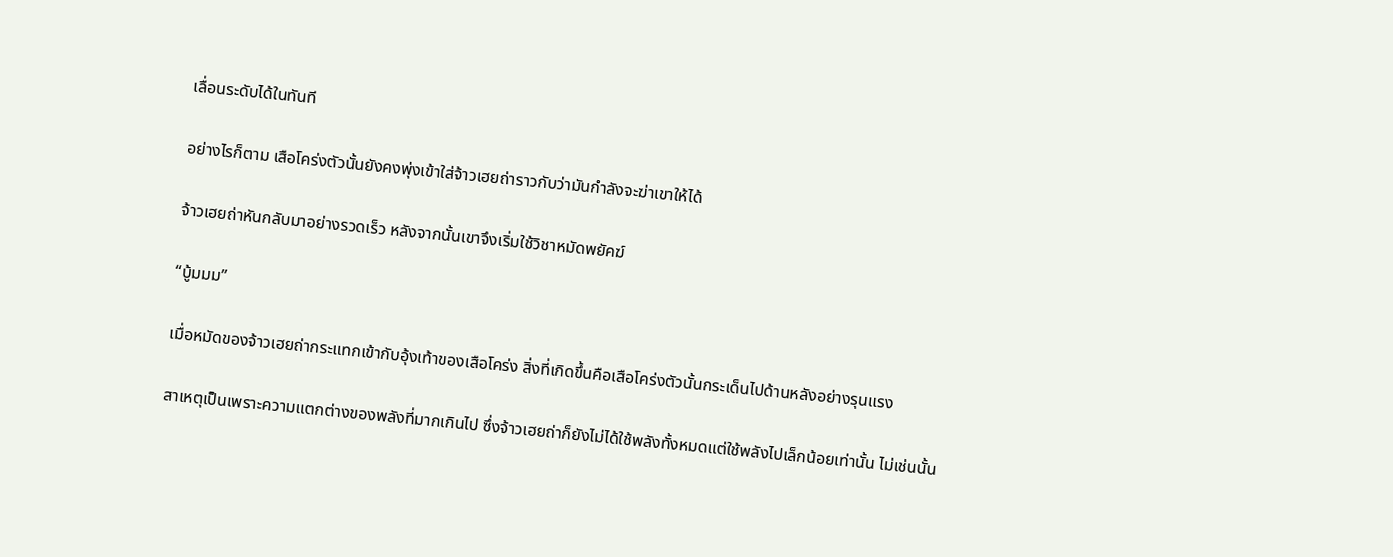เลื่อนระดับได้ในทันที

อย่างไรก็ตาม เสือโคร่งตัวนั้นยังคงพุ่งเข้าใส่จ้าวเฮยถ่าราวกับว่ามันกำลังจะฆ่าเขาให้ได้

จ้าวเฮยถ่าหันกลับมาอย่างรวดเร็ว หลังจากนั้นเขาจึงเริ่มใช้วิชาหมัดพยัคฆ์

“บู้มมม”

เมื่อหมัดของจ้าวเฮยถ่ากระแทกเข้ากับอุ้งเท้าของเสือโคร่ง สิ่งที่เกิดขึ้นคือเสือโคร่งตัวนั้นกระเด็นไปด้านหลังอย่างรุนแรง

สาเหตุเป็นเพราะความแตกต่างของพลังที่มากเกินไป ซึ่งจ้าวเฮยถ่าก็ยังไม่ได้ใช้พลังทั้งหมดแต่ใช้พลังไปเล็กน้อยเท่านั้น ไม่เช่นนั้น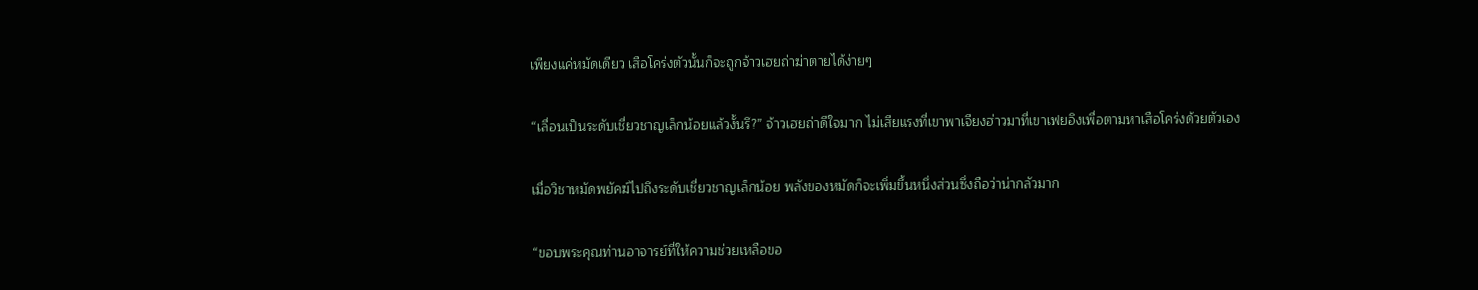เพียงแค่หมัดเดียว เสือโคร่งตัวนั้นก็จะถูกจ้าวเฮยถ่าฆ่าตายได้ง่ายๆ

“เลื่อนเป็นระดับเชี่ยวชาญเล็กน้อยแล้วงั้นรึ?” จ้าวเฮยถ่าดีใจมาก ไม่เสียแรงที่เขาพาเจียงฮ่าวมาที่เขาเฟยอิงเพื่อตามหาเสือโคร่งด้วยตัวเอง

เมื่อวิชาหมัดพยัคฆ์ไปถึงระดับเชี่ยวชาญเล็กน้อย พลังของหมัดก็จะเพิ่มขึ้นหนึ่งส่วนซึ่งถือว่าน่ากลัวมาก

“ขอบพระคุณท่านอาจารย์ที่ให้ความช่วยเหลือขอ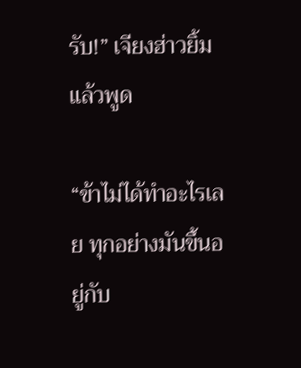รับ!” เจียงฮ่าวยิ้มแล้วพูด

“ข้าไม่ได้ทำอะไรเลย ทุกอย่างมันขึ้นอยู่กับ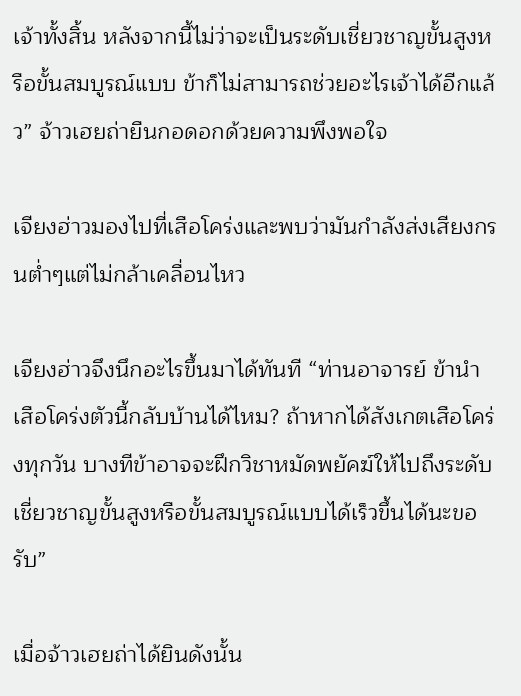เจ้าทั้งสิ้น หลังจากนี้ไม่ว่าจะเป็นระดับเชี่ยวชาญขั้นสูงหรือขั้นสมบูรณ์แบบ ข้าก็ไม่สามารถช่วยอะไรเจ้าได้อีกแล้ว” จ้าวเฮยถ่ายืนกอดอกด้วยความพึงพอใจ

เจียงฮ่าวมองไปที่เสือโคร่งและพบว่ามันกำลังส่งเสียงกรนต่ำๆแต่ไม่กล้าเคลื่อนไหว

เจียงฮ่าวจึงนึกอะไรขึ้นมาได้ทันที “ท่านอาจารย์ ข้านำเสือโคร่งตัวนี้กลับบ้านได้ไหม? ถ้าหากได้สังเกตเสือโคร่งทุกวัน บางทีข้าอาจจะฝึกวิชาหมัดพยัคฆ์ให้ไปถึงระดับเชี่ยวชาญขั้นสูงหรือขั้นสมบูรณ์แบบได้เร็วขึ้นได้นะขอรับ”

เมื่อจ้าวเฮยถ่าได้ยินดังนั้น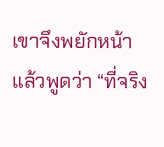เขาจึงพยักหน้าแล้วพูดว่า “ที่จริง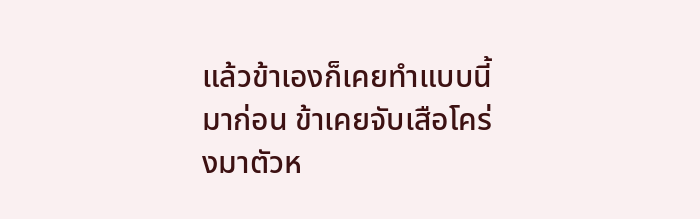แล้วข้าเองก็เคยทำแบบนี้มาก่อน ข้าเคยจับเสือโคร่งมาตัวห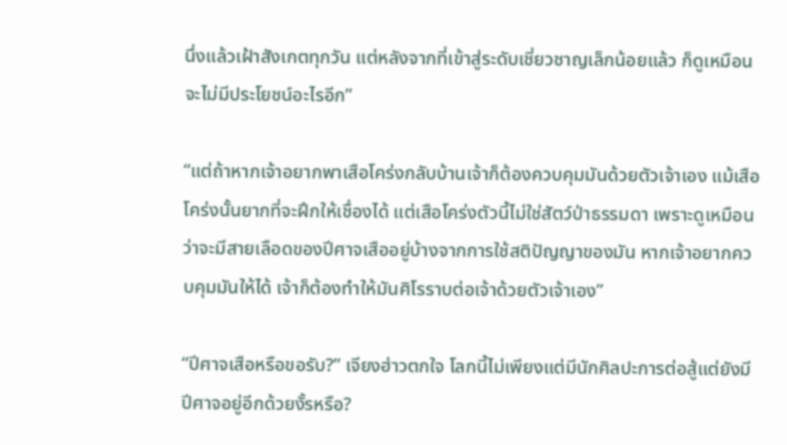นึ่งแล้วเฝ้าสังเกตทุกวัน แต่หลังจากที่เข้าสู่ระดับเชี่ยวชาญเล็กน้อยแล้ว ก็ดูเหมือนจะไม่มีประโยชน์อะไรอีก”

“แต่ถ้าหากเจ้าอยากพาเสือโคร่งกลับบ้านเจ้าก็ต้องควบคุมมันด้วยตัวเจ้าเอง แม้เสือโคร่งนั้นยากที่จะฝึกให้เชื่องได้ แต่เสือโคร่งตัวนี้ไม่ใช่สัตว์ป่าธรรมดา เพราะดูเหมือนว่าจะมีสายเลือดของปีศาจเสืออยู่บ้างจากการใช้สติปัญญาของมัน หากเจ้าอยากควบคุมมันให้ได้ เจ้าก็ต้องทำให้มันศิโรราบต่อเจ้าด้วยตัวเจ้าเอง”

“ปีศาจเสือหรือขอรับ?” เจียงฮ่าวตกใจ โลกนี้ไม่เพียงแต่มีนักศิลปะการต่อสู้แต่ยังมีปีศาจอยู่อีกด้วยงั้รหรือ?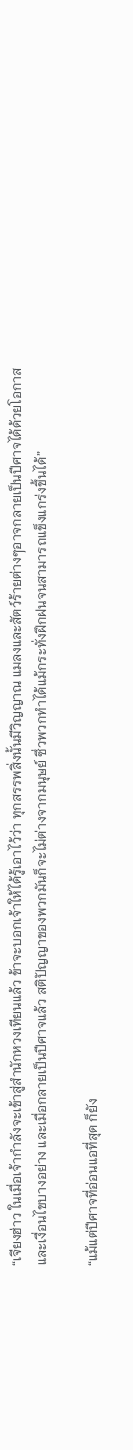“เจียงฮ่าว ในเมื่อเจ้ากำลังจะเข้าสู่สำนักหวงเทียนแล้ว ข้าจะบอกเจ้าให้ได้รู้เอาไว้ว่า ทุกสรรพสิ่งนั้นมีวิญญาณ แมลงและสัตว์ร้ายต่างๆอาจกลายเป็นปีศาจได้ด้วยโอกาสและเงื่อนไขบางอย่าง และเมื่อกลายเป็นปีศาจแล้ว สติปัญญาของพวกมันก็จะไม่ต่างจากมนุษย์ ซึ่วพวกทำได้แม้กระทั่งฝึกฝนจนสามารถแข็งแกร่งขึ้นได้”

“แม้แต่ปีศาจที่อ่อนแอที่สุด ก็ยัง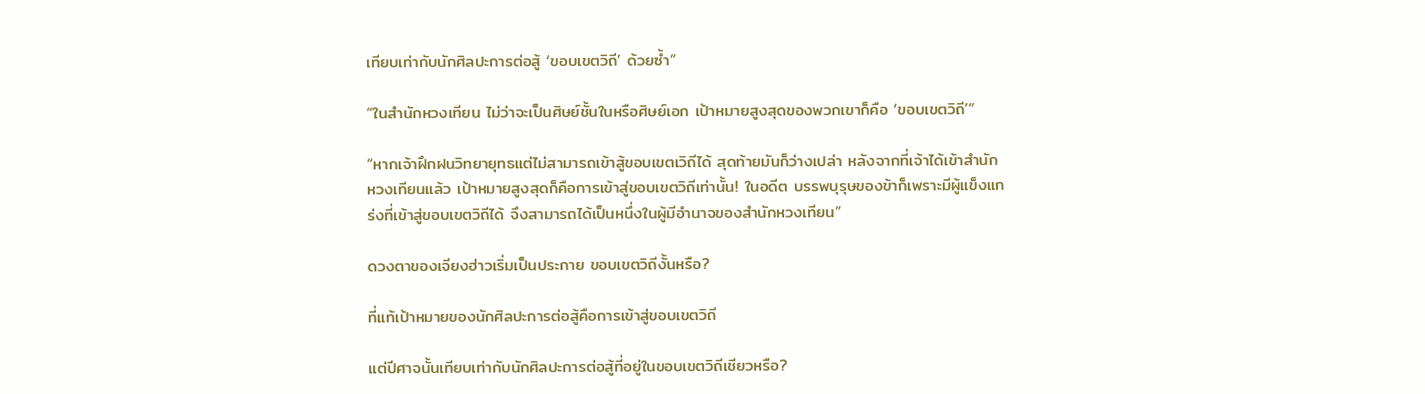เทียบเท่ากับนักศิลปะการต่อสู้ ‘ขอบเขตวิถี’ ด้วยซ้ำ”

“ในสำนักหวงเทียน ไม่ว่าจะเป็นศิษย์ชั้นในหรือศิษย์เอก เป้าหมายสูงสุดของพวกเขาก็คือ ‘ขอบเขตวิถี’”

“หากเจ้าฝึกฝนวิทยายุทธแต่ไม่สามารถเข้าสู้ขอบเขตเวิถีได้ สุดท้ายมันก็ว่างเปล่า หลังจากที่เจ้าได้เข้าสำนักหวงเทียนแล้ว เป้าหมายสูงสุดก็คือการเข้าสู่ขอบเขตวิถีเท่านั้น! ในอดีต บรรพบุรุษของข้าก็เพราะมีผู้แข็งแกร่งที่เข้าสู่ขอบเขตวิถีได้ จึงสามารถได้เป็นหนึ่งในผู้มีอำนาจของสำนักหวงเทียน”

ดวงตาของเจียงฮ่าวเริ่มเป็นประกาย ขอบเขตวิถีงั้นหรือ?

ที่แท้เป้าหมายของนักศิลปะการต่อสู้คือการเข้าสู่ขอบเขตวิถี

แต่ปีศาจนั้นเทียบเท่ากับนักศิลปะการต่อสู้ที่อยู่ในขอบเขตวิถีเชียวหรือ?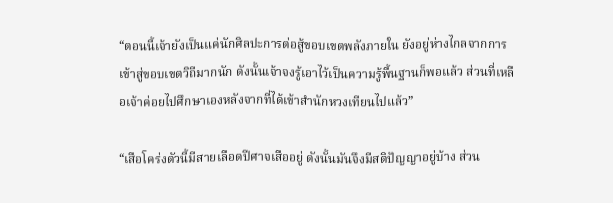“ตอนนี้เจ้ายังเป็นแค่นักศิลปะการต่อสู้ขอบเขตพลังภายใน ยังอยู่ห่างไกลจากการเข้าสู่ขอบเขตวิถีมากนัก ดังนั้นเจ้าจงรู้เอาไว้เป็นความรู้พื้นฐานก็พอแล้ว ส่วนที่เหลือเจ้าค่อยไปศึกษาเองหลังจากที่ได้เข้าสำนักหวงเทียนไปแล้ว”

“เสือโคร่งตัวนี้มีสายเลือดปีศาจเสืออยู่ ดังนั้นมันจึงมีสติปัญญาอยู่บ้าง ส่วน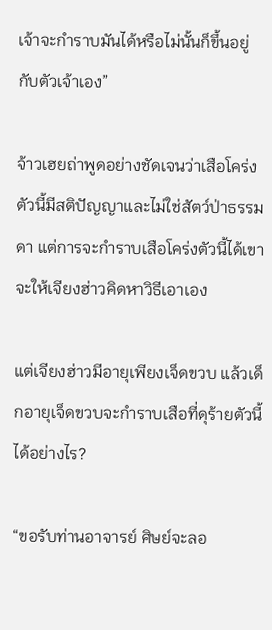เจ้าจะกำราบมันได้หรือไม่นั้นก็ขึ้นอยู่กับตัวเจ้าเอง”

จ้าวเฮยถ่าพูดอย่างชัดเจนว่าเสือโคร่งตัวนี้มีสติปัญญาและไม่ใช่สัตว์ป่าธรรมดา แต่การจะกำราบเสือโคร่งตัวนี้ได้เขาจะให้เจียงฮ่าวคิดหาวิธีเอาเอง

แต่เจียงฮ่าวมีอายุเพียงเจ็ดขวบ แล้วเด็กอายุเจ็ดขวบจะกำราบเสือที่ดุร้ายตัวนี้ได้อย่างไร?

“ขอรับท่านอาจารย์ ศิษย์จะลอ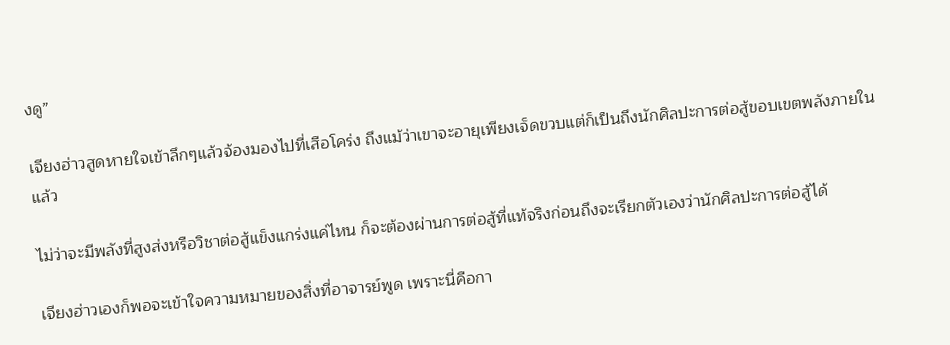งดู”

เจียงฮ่าวสูดหายใจเข้าลึกๆแล้วจ้องมองไปที่เสือโคร่ง ถึงแม้ว่าเขาจะอายุเพียงเจ็ดขวบแต่ก็เป็นถึงนักศิลปะการต่อสู้ขอบเขตพลังภายในแล้ว

ไม่ว่าจะมีพลังที่สูงส่งหรือวิชาต่อสู้แข็งแกร่งแค่ไหน ก็จะต้องผ่านการต่อสู้ที่แท้จริงก่อนถึงจะเรียกตัวเองว่านักศิลปะการต่อสู้ได้

เจียงฮ่าวเองก็พอจะเข้าใจความหมายของสิ่งที่อาจารย์พูด เพราะนี่คือกา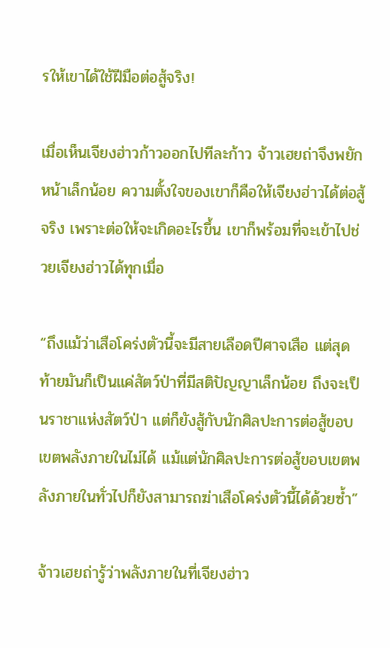รให้เขาได้ใช้ฝีมือต่อสู้จริง!

เมื่อเห็นเจียงฮ่าวก้าวออกไปทีละก้าว จ้าวเฮยถ่าจึงพยักหน้าเล็กน้อย ความตั้งใจของเขาก็คือให้เจียงฮ่าวได้ต่อสู้จริง เพราะต่อให้จะเกิดอะไรขึ้น เขาก็พร้อมที่จะเข้าไปช่วยเจียงฮ่าวได้ทุกเมื่อ

“ถึงแม้ว่าเสือโคร่งตัวนี้จะมีสายเลือดปีศาจเสือ แต่สุดท้ายมันก็เป็นแค่สัตว์ป่าที่มีสติปัญญาเล็กน้อย ถึงจะเป็นราชาแห่งสัตว์ป่า แต่ก็ยังสู้กับนักศิลปะการต่อสู้ขอบเขตพลังภายในไม่ได้ แม้แต่นักศิลปะการต่อสู้ขอบเขตพลังภายในทั่วไปก็ยังสามารถฆ่าเสือโคร่งตัวนี้ได้ด้วยซ้ำ”

จ้าวเฮยถ่ารู้ว่าพลังภายในที่เจียงฮ่าว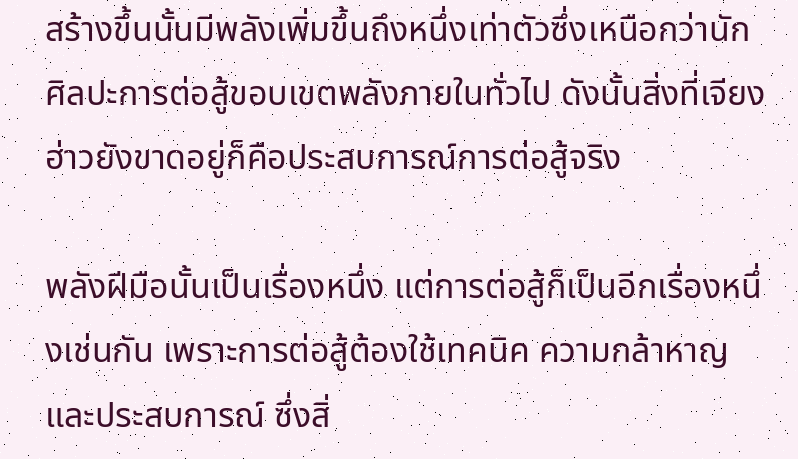สร้างขึ้นนั้นมีพลังเพิ่มขึ้นถึงหนึ่งเท่าตัวซึ่งเหนือกว่านักศิลปะการต่อสู้ขอบเขตพลังภายในทั่วไป ดังนั้นสิ่งที่เจียงฮ่าวยังขาดอยู่ก็คือประสบการณ์การต่อสู้จริง

พลังฝีมือนั้นเป็นเรื่องหนึ่ง แต่การต่อสู้ก็เป็นอีกเรื่องหนึ่งเช่นกัน เพราะการต่อสู้ต้องใช้เทคนิค ความกล้าหาญ และประสบการณ์ ซึ่งสิ่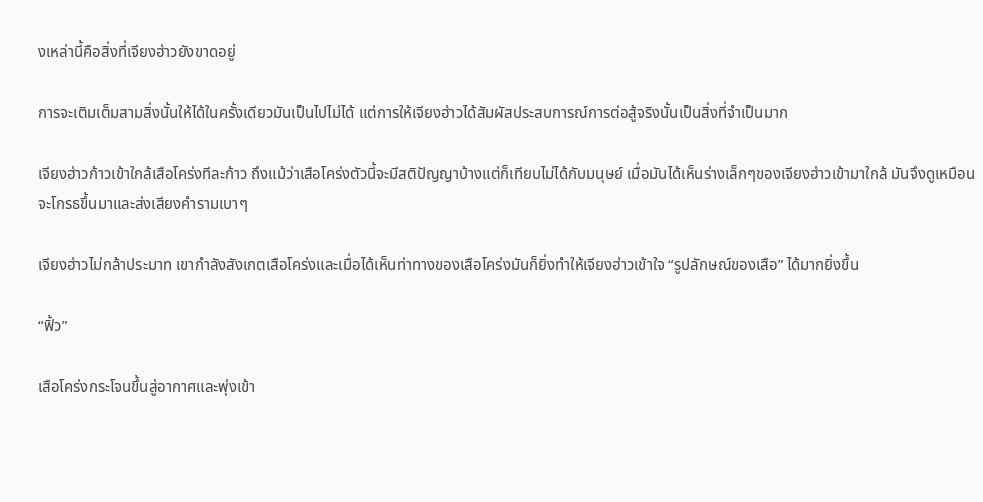งเหล่านี้คือสิ่งที่เจียงฮ่าวยังขาดอยู่

การจะเติมเต็มสามสิ่งนั้นให้ได้ในครั้งเดียวมันเป็นไปไม่ได้ แต่การให้เจียงฮ่าวได้สัมผัสประสบการณ์การต่อสู้จริงนั้นเป็นสิ่งที่จำเป็นมาก

เจียงฮ่าวก้าวเข้าใกล้เสือโคร่งทีละก้าว ถึงแม้ว่าเสือโคร่งตัวนี้จะมีสติปัญญาบ้างแต่ก็เทียบไม่ได้กับมนุษย์ เมื่อมันได้เห็นร่างเล็กๆของเจียงฮ่าวเข้ามาใกล้ มันจึงดูเหมือนจะโกรธขึ้นมาและส่งเสียงคำรามเบาๆ

เจียงฮ่าวไม่กล้าประมาท เขากำลังสังเกตเสือโคร่งและเมื่อได้เห็นท่าทางของเสือโคร่งมันก็ยิ่งทำให้เจียงฮ่าวเข้าใจ “รูปลักษณ์ของเสือ” ได้มากยิ่งขึ้น

“ฟิ้ว”

เสือโคร่งกระโจนขึ้นสู่อากาศและพุ่งเข้า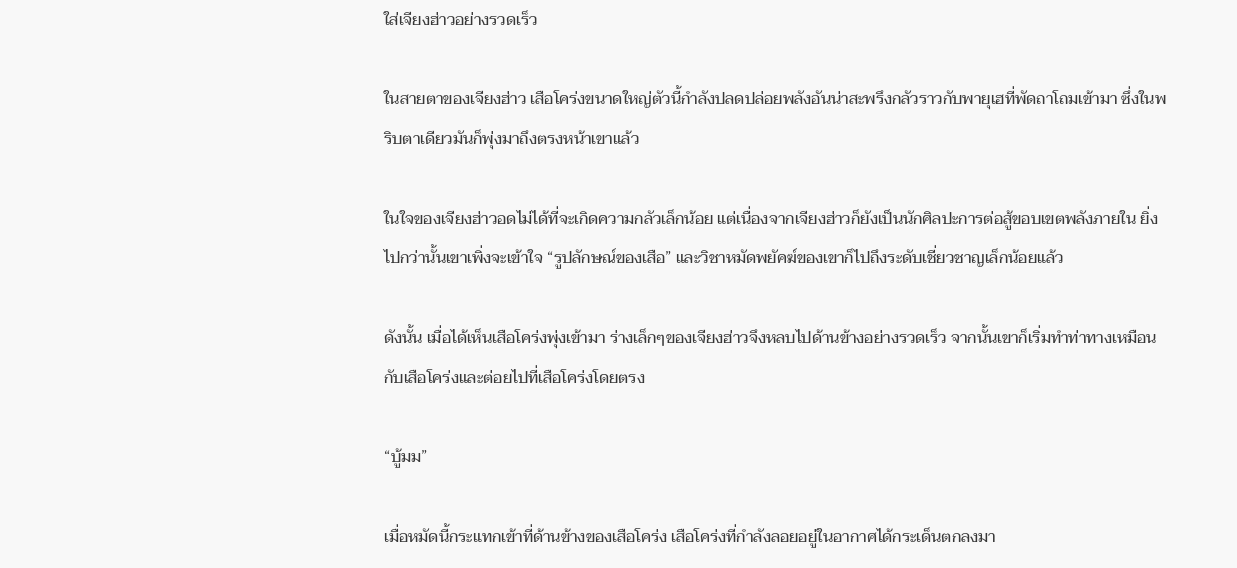ใส่เจียงฮ่าวอย่างรวดเร็ว

ในสายตาของเจียงฮ่าว เสือโคร่งขนาดใหญ่ตัวนี้กำลังปลดปล่อยพลังอันน่าสะพรึงกลัวราวกับพายุเฮที่พัดถาโถมเข้ามา ซึ่งในพริบตาเดียวมันก็พุ่งมาถึงตรงหน้าเขาแล้ว

ในใจของเจียงฮ่าวอดไม่ได้ที่จะเกิดความกลัวเล็กน้อย แต่เนื่องจากเจียงฮ่าวก็ยังเป็นนักศิลปะการต่อสู้ขอบเขตพลังภายใน ยิ่งไปกว่านั้นเขาเพิ่งจะเข้าใจ “รูปลักษณ์ของเสือ” และวิชาหมัดพยัคฆ์ของเขาก็ไปถึงระดับเชี่ยวชาญเล็กน้อยแล้ว

ดังนั้น เมื่อได้เห็นเสือโคร่งพุ่งเข้ามา ร่างเล็กๆของเจียงฮ่าวจึงหลบไปด้านข้างอย่างรวดเร็ว จากนั้นเขาก็เริ่มทำท่าทางเหมือนกับเสือโคร่งและต่อยไปที่เสือโคร่งโดยตรง

“บู้มม”

เมื่อหมัดนี้กระแทกเข้าที่ด้านข้างของเสือโคร่ง เสือโคร่งที่กำลังลอยอยู่ในอากาศได้กระเด็นตกลงมา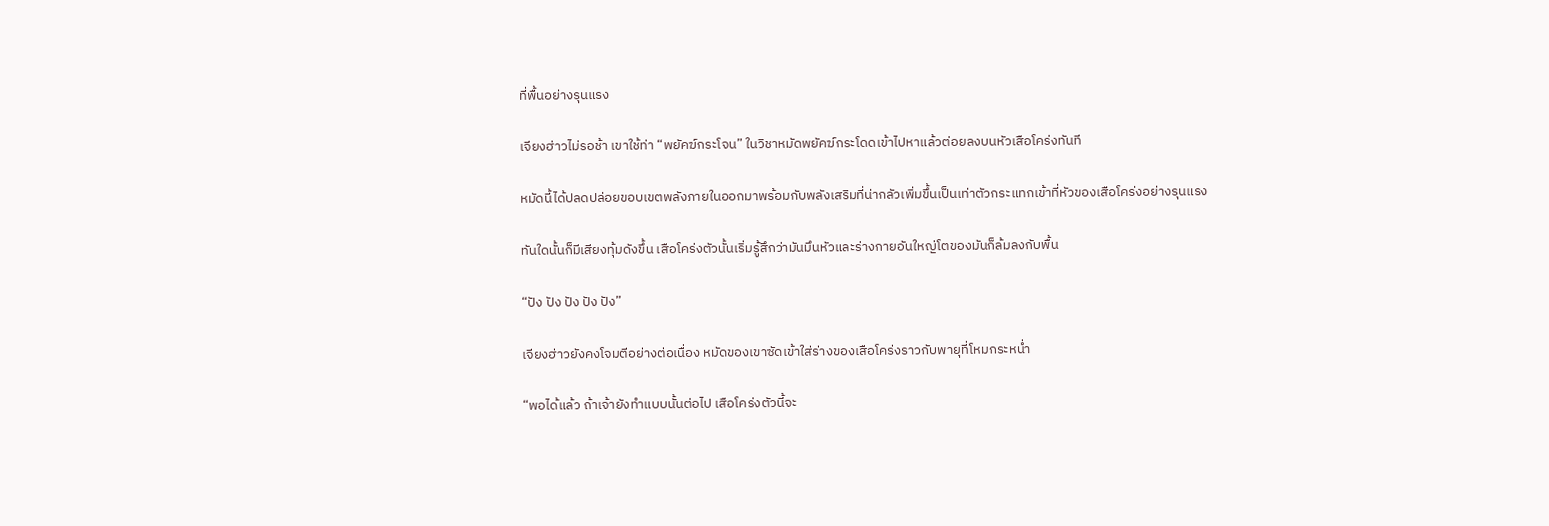ที่พื้นอย่างรุนแรง

เจียงฮ่าวไม่รอช้า เขาใช้ท่า “พยัคฆ์กระโจน” ในวิชาหมัดพยัคฆ์กระโดดเข้าไปหาแล้วต่อยลงบนหัวเสือโคร่งทันที

หมัดนี้ได้ปลดปล่อยขอบเขตพลังภายในออกมาพร้อมกับพลังเสริมที่น่ากลัวเพิ่มขึ้นเป็นเท่าตัวกระแทกเข้าที่หัวของเสือโคร่งอย่างรุนแรง

ทันใดนั้นก็มีเสียงทุ้มดังขึ้น เสือโคร่งตัวนั้นเริ่มรู้สึกว่ามันมึนหัวและร่างกายอันใหญ่โตของมันก็ล้มลงกับพื้น

“ปัง ปัง ปัง ปัง ปัง”

เจียงฮ่าวยังคงโจมตีอย่างต่อเนื่อง หมัดของเขาซัดเข้าใส่ร่างของเสือโคร่งราวกับพายุที่โหมกระหน่ำ

“พอได้แล้ว ถ้าเจ้ายังทำแบบนั้นต่อไป เสือโคร่งตัวนี้จะ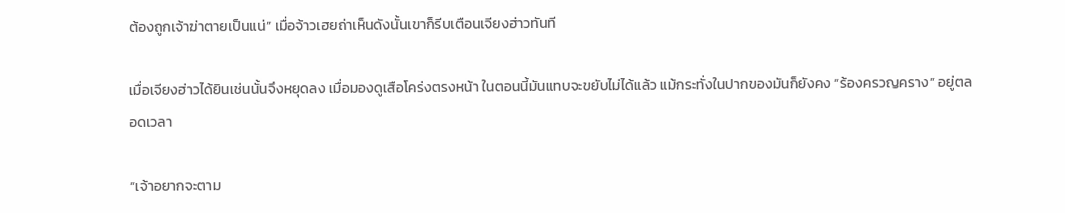ต้องถูกเจ้าฆ่าตายเป็นแน่” เมื่อจ้าวเฮยถ่าเห็นดังนั้นเขาก็รีบเตือนเจียงฮ่าวทันที

เมื่อเจียงฮ่าวได้ยินเช่นนั้นจึงหยุดลง เมื่อมองดูเสือโคร่งตรงหน้า ในตอนนี้มันแทบจะขยับไม่ได้แล้ว แม้กระทั่งในปากของมันก็ยังคง “ร้องครวญคราง” อยู่ตลอดเวลา

“เจ้าอยากจะตาม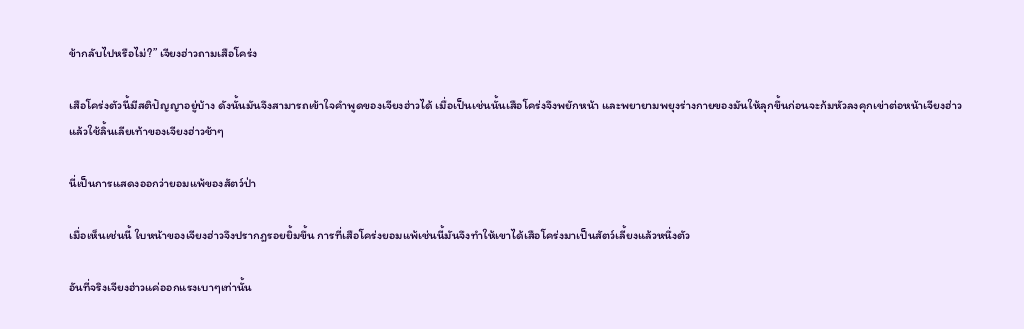ข้ากลับไปหรือไม่?” เจียงฮ่าวถามเสือโคร่ง

เสือโคร่งตัวนี้มีสติปัญญาอยู่บ้าง ดังนั้นมันจึงสามารถเข้าใจคำพูดของเจียงฮ่าวได้ เมื่อเป็นเช่นนั้นเสือโคร่งจึงพยักหน้า และพยายามพยุงร่างกายของมันให้ลุกขึ้นก่อนจะก้มหัวลงคุกเข่าต่อหน้าเจียงฮ่าว แล้วใช้ลิ้นเลียเท้าของเจียงฮ่าวช้าๆ

นี่เป็นการแสดงออกว่ายอมแพ้ของสัตว์ป่า

เมื่อเห็นเช่นนี้ ใบหน้าของเจียงฮ่าวจึงปรากฎรอยยิ้มขึ้น การที่เสือโคร่งยอมแพ้เช่นนี้มันจึงทำให้เขาได้เสือโคร่งมาเป็นสัตว์เลี้ยงแล้วหนึ่งตัว

อันที่จริงเจียงฮ่าวแค่ออกแรงเบาๆเท่านั้น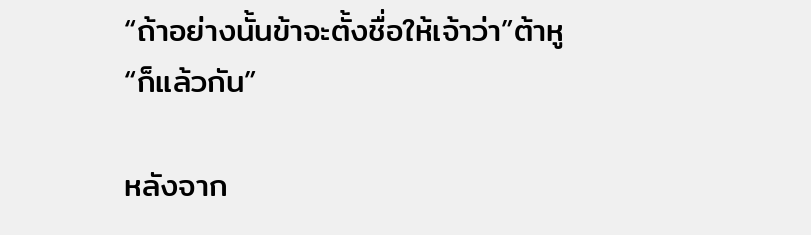“ถ้าอย่างนั้นข้าจะตั้งชื่อให้เจ้าว่า”ต้าหู“ก็แล้วกัน”

หลังจาก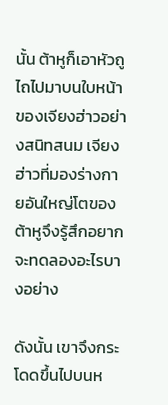นั้น ต้าหูก็เอาหัวถูไถไปมาบนใบหน้าของเจียงฮ่าวอย่างสนิทสนม เจียงฮ่าวที่มองร่างกายอันใหญ่โตของต้าหูจึงรู้สึกอยากจะทดลองอะไรบางอย่าง

ดังนั้น เขาจึงกระโดดขึ้นไปบนห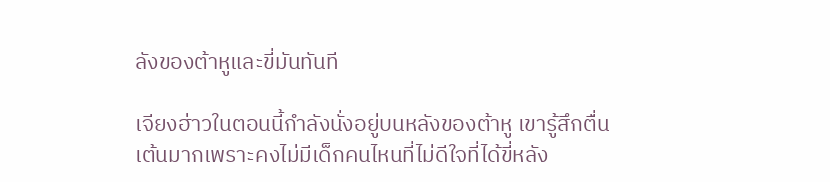ลังของต้าหูและขี่มันทันที

เจียงฮ่าวในตอนนี้กำลังนั่งอยู่บนหลังของต้าหู เขารู้สึกตื่นเต้นมากเพราะคงไม่มีเด็กคนไหนที่ไม่ดีใจที่ได้ขี่หลัง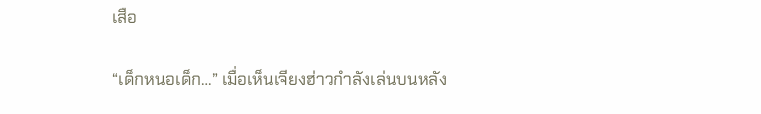เสือ

“เด็กหนอเด็ก…” เมื่อเห็นเจียงฮ่าวกำลังเล่นบนหลัง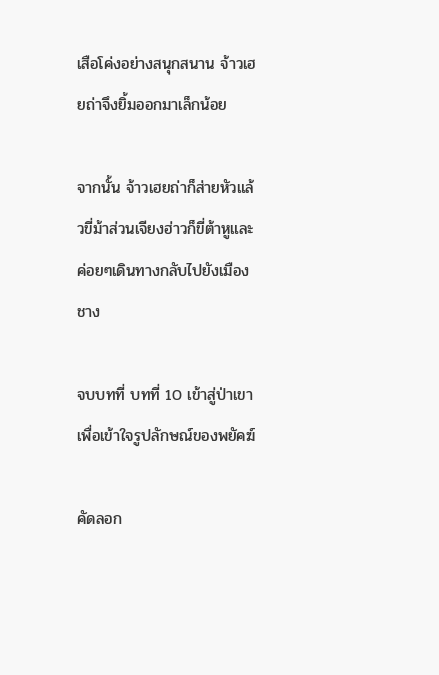เสือโค่งอย่างสนุกสนาน จ้าวเฮยถ่าจึงยิ้มออกมาเล็กน้อย

จากนั้น จ้าวเฮยถ่าก็ส่ายหัวแล้วขี่ม้าส่วนเจียงฮ่าวก็ขี่ต้าหูและค่อยๆเดินทางกลับไปยังเมืองชาง

จบบทที่ บทที่ 10 เข้าสู่ป่าเขาเพื่อเข้าใจรูปลักษณ์ของพยัคฆ์

คัดลอก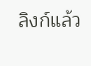ลิงก์แล้ว